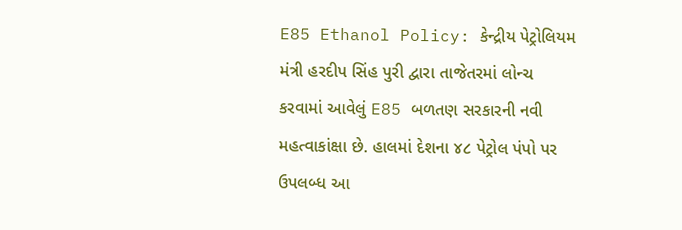E85 Ethanol Policy: કેન્દ્રીય પેટ્રોલિયમ મંત્રી હરદીપ સિંહ પુરી દ્વારા તાજેતરમાં લોન્ચ કરવામાં આવેલું E85 બળતણ સરકારની નવી મહત્વાકાંક્ષા છે. હાલમાં દેશના ૪૮ પેટ્રોલ પંપો પર ઉપલબ્ધ આ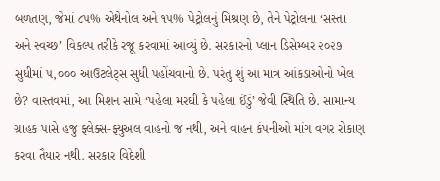બળતણ, જેમાં ૮૫% એથેનોલ અને ૧૫% પેટ્રોલનું મિશ્રણ છે, તેને પેટ્રોલના ‘સસ્તા અને સ્વચ્છ’ વિકલ્પ તરીકે રજૂ કરવામાં આવ્યું છે. સરકારનો પ્લાન ડિસેમ્બર ૨૦૨૭ સુધીમાં ૫,૦૦૦ આઉટલેટ્સ સુધી પહોંચવાનો છે. પરંતુ શું આ માત્ર આંકડાઓનો ખેલ છે? વાસ્તવમાં, આ મિશન સામે ‘પહેલા મરઘી કે પહેલા ઈંડું’ જેવી સ્થિતિ છે. સામાન્ય ગ્રાહક પાસે હજુ ફ્લેક્સ-ફ્યુઅલ વાહનો જ નથી, અને વાહન કંપનીઓ માંગ વગર રોકાણ કરવા તૈયાર નથી. સરકાર વિદેશી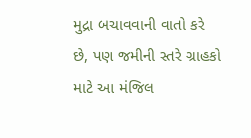મુદ્રા બચાવવાની વાતો કરે છે, પણ જમીની સ્તરે ગ્રાહકો માટે આ મંજિલ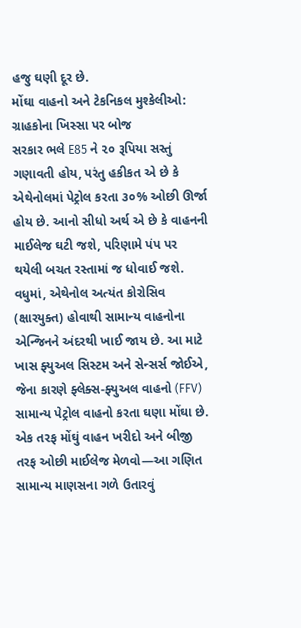હજુ ઘણી દૂર છે.
મોંઘા વાહનો અને ટેકનિકલ મુશ્કેલીઓ: ગ્રાહકોના ખિસ્સા પર બોજ
સરકાર ભલે E85 ને ૨૦ રૂપિયા સસ્તું ગણાવતી હોય, પરંતુ હકીકત એ છે કે એથેનોલમાં પેટ્રોલ કરતા ૩૦% ઓછી ઊર્જા હોય છે. આનો સીધો અર્થ એ છે કે વાહનની માઈલેજ ઘટી જશે, પરિણામે પંપ પર થયેલી બચત રસ્તામાં જ ધોવાઈ જશે. વધુમાં, એથેનોલ અત્યંત કોરોસિવ (ક્ષારયુક્ત) હોવાથી સામાન્ય વાહનોના એન્જિનને અંદરથી ખાઈ જાય છે. આ માટે ખાસ ફ્યુઅલ સિસ્ટમ અને સેન્સર્સ જોઈએ, જેના કારણે ફ્લેક્સ-ફ્યુઅલ વાહનો (FFV) સામાન્ય પેટ્રોલ વાહનો કરતા ઘણા મોંઘા છે. એક તરફ મોંઘું વાહન ખરીદો અને બીજી તરફ ઓછી માઈલેજ મેળવો—આ ગણિત સામાન્ય માણસના ગળે ઉતારવું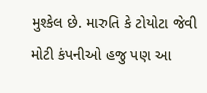મુશ્કેલ છે. મારુતિ કે ટોયોટા જેવી મોટી કંપનીઓ હજુ પણ આ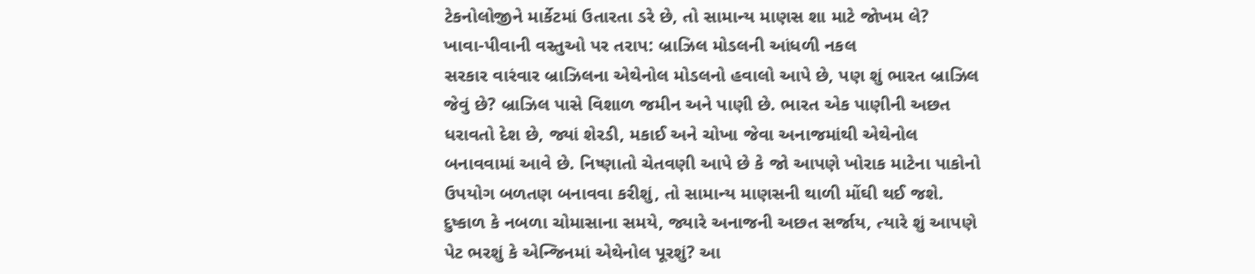ટેકનોલોજીને માર્કેટમાં ઉતારતા ડરે છે, તો સામાન્ય માણસ શા માટે જોખમ લે?
ખાવા-પીવાની વસ્તુઓ પર તરાપ: બ્રાઝિલ મોડલની આંધળી નકલ
સરકાર વારંવાર બ્રાઝિલના એથેનોલ મોડલનો હવાલો આપે છે, પણ શું ભારત બ્રાઝિલ જેવું છે? બ્રાઝિલ પાસે વિશાળ જમીન અને પાણી છે. ભારત એક પાણીની અછત ધરાવતો દેશ છે, જ્યાં શેરડી, મકાઈ અને ચોખા જેવા અનાજમાંથી એથેનોલ બનાવવામાં આવે છે. નિષ્ણાતો ચેતવણી આપે છે કે જો આપણે ખોરાક માટેના પાકોનો ઉપયોગ બળતણ બનાવવા કરીશું, તો સામાન્ય માણસની થાળી મોંઘી થઈ જશે. દુષ્કાળ કે નબળા ચોમાસાના સમયે, જ્યારે અનાજની અછત સર્જાય, ત્યારે શું આપણે પેટ ભરશું કે એન્જિનમાં એથેનોલ પૂરશું? આ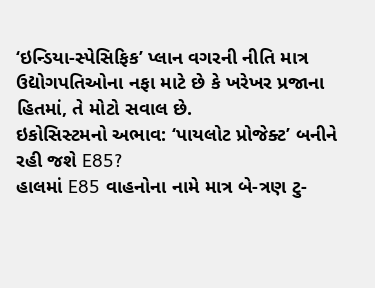‘ઇન્ડિયા-સ્પેસિફિક’ પ્લાન વગરની નીતિ માત્ર ઉદ્યોગપતિઓના નફા માટે છે કે ખરેખર પ્રજાના હિતમાં, તે મોટો સવાલ છે.
ઇકોસિસ્ટમનો અભાવ: ‘પાયલોટ પ્રોજેક્ટ’ બનીને રહી જશે E85?
હાલમાં E85 વાહનોના નામે માત્ર બે-ત્રણ ટુ-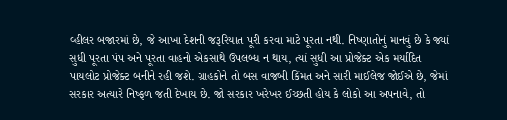વ્હીલર બજારમાં છે, જે આખા દેશની જરૂરિયાત પૂરી કરવા માટે પૂરતા નથી. નિષ્ણાતોનું માનવું છે કે જ્યાં સુધી પૂરતા પંપ અને પૂરતા વાહનો એકસાથે ઉપલબ્ધ ન થાય, ત્યાં સુધી આ પ્રોજેક્ટ એક મર્યાદિત પાયલોટ પ્રોજેક્ટ બનીને રહી જશે. ગ્રાહકોને તો બસ વાજબી કિંમત અને સારી માઈલેજ જોઈએ છે, જેમાં સરકાર અત્યારે નિષ્ફળ જતી દેખાય છે. જો સરકાર ખરેખર ઈચ્છતી હોય કે લોકો આ અપનાવે, તો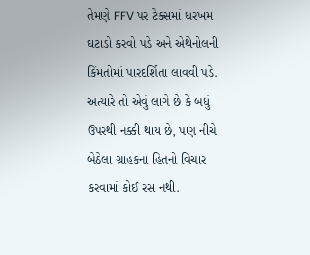તેમણે FFV પર ટેક્સમાં ધરખમ ઘટાડો કરવો પડે અને એથેનોલની કિંમતોમાં પારદર્શિતા લાવવી પડે. અત્યારે તો એવું લાગે છે કે બધું ઉપરથી નક્કી થાય છે, પણ નીચે બેઠેલા ગ્રાહકના હિતનો વિચાર કરવામાં કોઈ રસ નથી.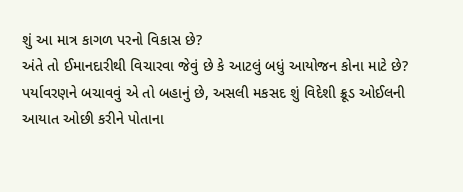શું આ માત્ર કાગળ પરનો વિકાસ છે?
અંતે તો ઈમાનદારીથી વિચારવા જેવું છે કે આટલું બધું આયોજન કોના માટે છે? પર્યાવરણને બચાવવું એ તો બહાનું છે, અસલી મકસદ શું વિદેશી ક્રૂડ ઓઈલની આયાત ઓછી કરીને પોતાના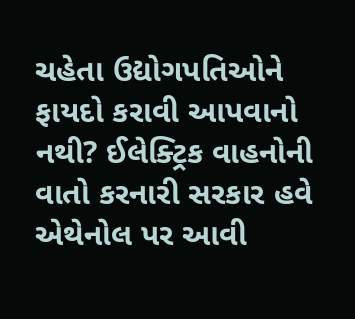ચહેતા ઉદ્યોગપતિઓને ફાયદો કરાવી આપવાનો નથી? ઈલેક્ટ્રિક વાહનોની વાતો કરનારી સરકાર હવે એથેનોલ પર આવી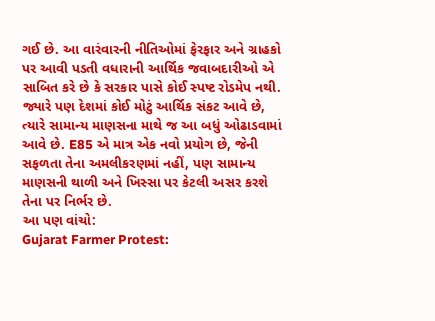ગઈ છે. આ વારંવારની નીતિઓમાં ફેરફાર અને ગ્રાહકો પર આવી પડતી વધારાની આર્થિક જવાબદારીઓ એ સાબિત કરે છે કે સરકાર પાસે કોઈ સ્પષ્ટ રોડમેપ નથી. જ્યારે પણ દેશમાં કોઈ મોટું આર્થિક સંકટ આવે છે, ત્યારે સામાન્ય માણસના માથે જ આ બધું ઓઢાડવામાં આવે છે. E85 એ માત્ર એક નવો પ્રયોગ છે, જેની સફળતા તેના અમલીકરણમાં નહીં, પણ સામાન્ય માણસની થાળી અને ખિસ્સા પર કેટલી અસર કરશે તેના પર નિર્ભર છે.
આ પણ વાંચો:
Gujarat Farmer Protest: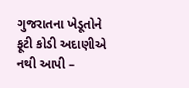ગુજરાતના ખેડૂતોને ફૂટી કોડી અદાણીએ નથી આપી –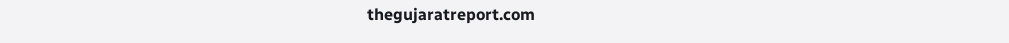thegujaratreport.com